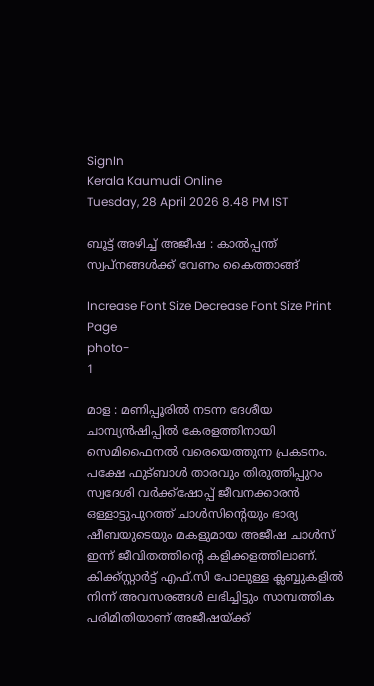SignIn
Kerala Kaumudi Online
Tuesday, 28 April 2026 8.48 PM IST

ബൂട്ട് അഴിച്ച് അജീഷ : കാൽപ്പന്ത് സ്വപ്നങ്ങൾക്ക് വേണം കൈത്താങ്ങ്

Increase Font Size Decrease Font Size Print Page
photo-
1

മാള : മണിപ്പൂരിൽ നടന്ന ദേശീയ ചാമ്പ്യൻഷിപ്പിൽ കേരളത്തിനായി സെമിഫൈനൽ വരെയെത്തുന്ന പ്രകടനം. പക്ഷേ ഫുട്ബാൾ താരവും തിരുത്തിപ്പുറം സ്വദേശി വർക്ക്‌ഷോപ്പ് ജീവനക്കാരൻ ഒള്ളാട്ടുപുറത്ത് ചാൾസിന്റെയും ഭാര്യ ഷീബയുടെയും മകളുമായ അജീഷ ചാൾസ് ഇന്ന് ജീവിതത്തിന്റെ കളിക്കളത്തിലാണ്. കിക്ക്സ്റ്റാർട്ട് എഫ്.സി പോലുള്ള ക്ലബ്ബുകളിൽ നിന്ന് അവസരങ്ങൾ ലഭിച്ചിട്ടും സാമ്പത്തിക പരിമിതിയാണ് അജീഷയ്ക്ക്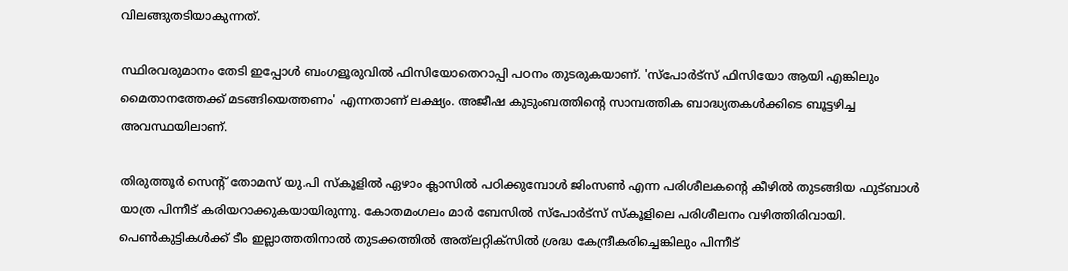വിലങ്ങുതടിയാകുന്നത്.

സ്ഥിരവരുമാനം തേടി ഇപ്പോൾ ബംഗളൂരുവിൽ ഫിസിയോതെറാപ്പി പഠനം തുടരുകയാണ്. 'സ്‌പോർട്‌സ് ഫിസിയോ ആയി എങ്കിലും മൈതാനത്തേക്ക് മടങ്ങിയെത്തണം' എന്നതാണ് ലക്ഷ്യം. അജീഷ കുടുംബത്തിന്റെ സാമ്പത്തിക ബാദ്ധ്യതകൾക്കിടെ ബൂട്ടഴിച്ച അവസ്ഥയിലാണ്.

തിരുത്തൂർ സെന്റ് തോമസ് യു.പി സ്‌കൂളിൽ ഏഴാം ക്ലാസിൽ പഠിക്കുമ്പോൾ ജിംസൺ എന്ന പരിശീലകന്റെ കീഴിൽ തുടങ്ങിയ ഫുട്ബാൾ യാത്ര പിന്നീട് കരിയറാക്കുകയായിരുന്നു. കോതമംഗലം മാർ ബേസിൽ സ്‌പോർട്‌സ് സ്‌കൂളിലെ പരിശീലനം വഴിത്തിരിവായി. പെൺകുട്ടികൾക്ക് ടീം ഇല്ലാത്തതിനാൽ തുടക്കത്തിൽ അത്‌ലറ്റിക്‌സിൽ ശ്രദ്ധ കേന്ദ്രീകരിച്ചെങ്കിലും പിന്നീട്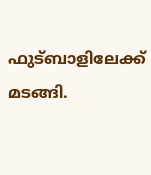ഫുട്ബാളിലേക്ക് മടങ്ങി.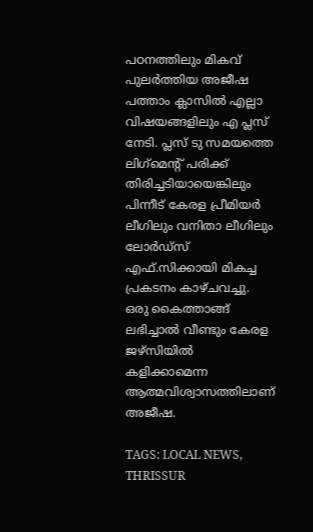പഠനത്തിലും മികവ് പുലർത്തിയ അജീഷ പത്താം ക്ലാസിൽ എല്ലാ വിഷയങ്ങളിലും എ പ്ലസ് നേടി. പ്ലസ് ടു സമയത്തെ ലിഗ്‌മെന്റ് പരിക്ക് തിരിച്ചടിയായെങ്കിലും പിന്നീട് കേരള പ്രീമിയർ ലീഗിലും വനിതാ ലീഗിലും ലോർഡ്‌സ് എഫ്.സിക്കായി മികച്ച പ്രകടനം കാഴ്ചവച്ചു. ഒരു കൈത്താങ്ങ് ലഭിച്ചാൽ വീണ്ടും കേരള ജഴ്‌സിയിൽ കളിക്കാമെന്ന ആത്മവിശ്വാസത്തിലാണ് അജീഷ.

TAGS: LOCAL NEWS, THRISSUR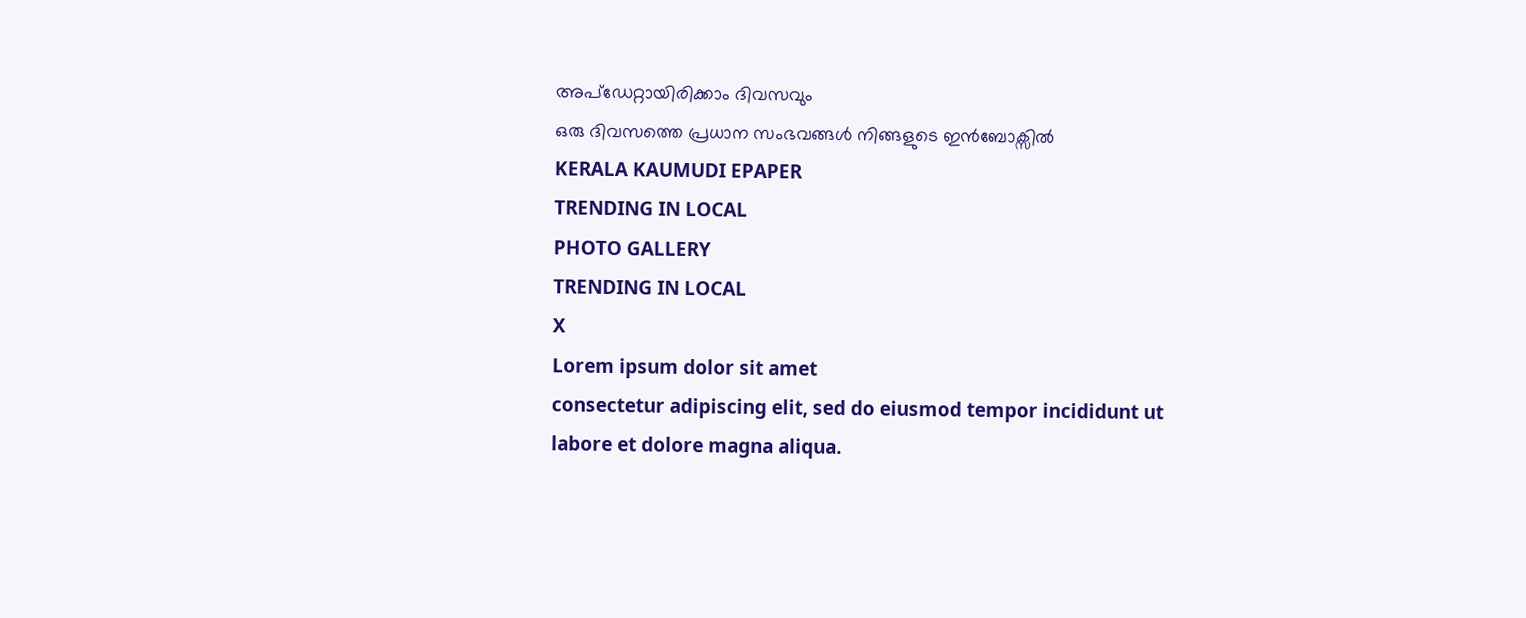അപ്ഡേറ്റായിരിക്കാം ദിവസവും
ഒരു ദിവസത്തെ പ്രധാന സംഭവങ്ങൾ നിങ്ങളുടെ ഇൻബോക്സിൽ
KERALA KAUMUDI EPAPER
TRENDING IN LOCAL
PHOTO GALLERY
TRENDING IN LOCAL
X
Lorem ipsum dolor sit amet
consectetur adipiscing elit, sed do eiusmod tempor incididunt ut labore et dolore magna aliqua.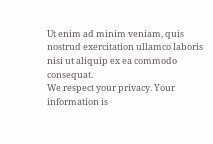Ut enim ad minim veniam, quis nostrud exercitation ullamco laboris nisi ut aliquip ex ea commodo consequat.
We respect your privacy. Your information is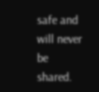safe and will never be shared.